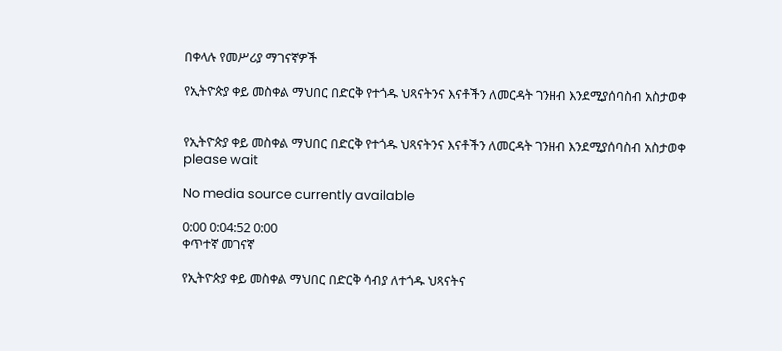በቀላሉ የመሥሪያ ማገናኛዎች

የኢትዮጵያ ቀይ መስቀል ማህበር በድርቅ የተጎዱ ህጻናትንና እናቶችን ለመርዳት ገንዘብ እንደሚያሰባስብ አስታወቀ


የኢትዮጵያ ቀይ መስቀል ማህበር በድርቅ የተጎዱ ህጻናትንና እናቶችን ለመርዳት ገንዘብ እንደሚያሰባስብ አስታወቀ
please wait

No media source currently available

0:00 0:04:52 0:00
ቀጥተኛ መገናኛ

የኢትዮጵያ ቀይ መስቀል ማህበር በድርቅ ሳብያ ለተጎዱ ህጻናትና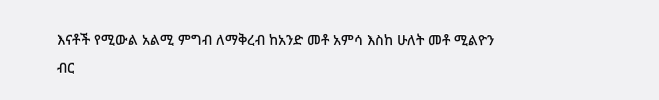እናቶች የሚውል አልሚ ምግብ ለማቅረብ ከአንድ መቶ አምሳ እስከ ሁለት መቶ ሚልዮን ብር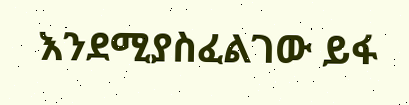እንደሚያስፈልገው ይፋ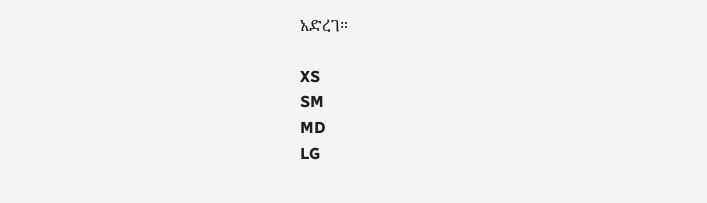አድረገ።

XS
SM
MD
LG